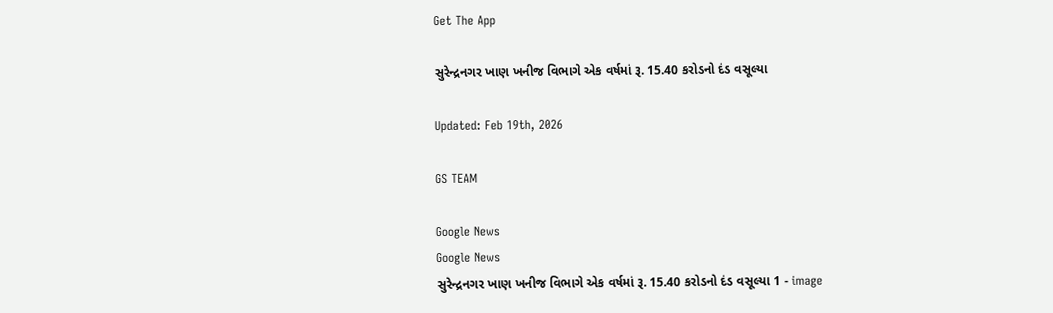Get The App

સુરેન્દ્રનગર ખાણ ખનીજ વિભાગે એક વર્ષમાં રૂ. 15.40 કરોડનો દંડ વસૂલ્યા

Updated: Feb 19th, 2026

GS TEAM

Google News
Google News
સુરેન્દ્રનગર ખાણ ખનીજ વિભાગે એક વર્ષમાં રૂ. 15.40 કરોડનો દંડ વસૂલ્યા 1 - image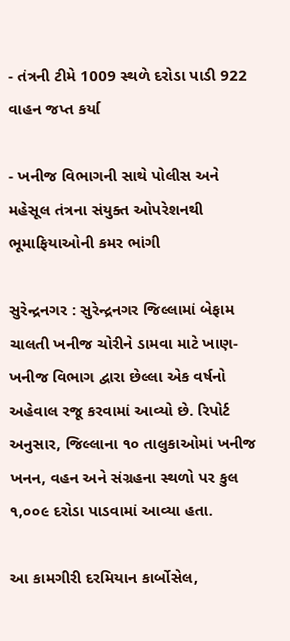- તંત્રની ટીમે 1009 સ્થળે દરોડા પાડી 922 વાહન જપ્ત કર્યા

- ખનીજ વિભાગની સાથે પોલીસ અને મહેસૂલ તંત્રના સંયુક્ત ઓપરેશનથી ભૂમાફિયાઓની કમર ભાંગી

સુરેન્દ્રનગર : સુરેન્દ્રનગર જિલ્લામાં બેફામ ચાલતી ખનીજ ચોરીને ડામવા માટે ખાણ-ખનીજ વિભાગ દ્વારા છેલ્લા એક વર્ષનો અહેવાલ રજૂ કરવામાં આવ્યો છે. રિપોર્ટ અનુસાર, જિલ્લાના ૧૦ તાલુકાઓમાં ખનીજ ખનન, વહન અને સંગ્રહના સ્થળો પર કુલ ૧,૦૦૯ દરોડા પાડવામાં આવ્યા હતા.

આ કામગીરી દરમિયાન કાર્બોસેલ,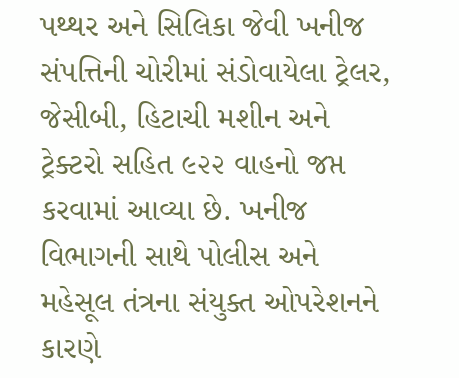પથ્થર અને સિલિકા જેવી ખનીજ સંપત્તિની ચોરીમાં સંડોવાયેલા ટ્રેલર, જેસીબી, હિટાચી મશીન અને ટ્રેક્ટરો સહિત ૯૨૨ વાહનો જપ્ત કરવામાં આવ્યા છે. ખનીજ વિભાગની સાથે પોલીસ અને મહેસૂલ તંત્રના સંયુક્ત ઓપરેશનને કારણે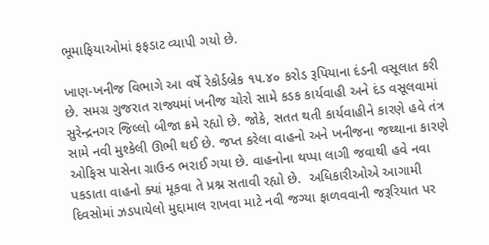ભૂમાફિયાઓમાં ફફડાટ વ્યાપી ગયો છે.

ખાણ-ખનીજ વિભાગે આ વર્ષે રેકોર્ડબ્રેક ૧૫.૪૦ કરોડ રૂપિયાના દંડની વસૂલાત કરી છે. સમગ્ર ગુજરાત રાજ્યમાં ખનીજ ચોરો સામે કડક કાર્યવાહી અને દંડ વસૂલવામાં સુરેન્દ્રનગર જિલ્લો બીજા ક્રમે રહ્યો છે. જોકે, સતત થતી કાર્યવાહીને કારણે હવે તંત્ર સામે નવી મુશ્કેલી ઊભી થઈ છે. જપ્ત કરેલા વાહનો અને ખનીજના જથ્થાના કારણે ઓફિસ પાસેના ગ્રાઉન્ડ ભરાઈ ગયા છે. વાહનોના થપ્પા લાગી જવાથી હવે નવા પકડાતા વાહનો ક્યાં મૂકવા તે પ્રશ્ન સતાવી રહ્યો છે.  અધિકારીઓએ આગામી દિવસોમાં ઝડપાયેલો મુદ્દામાલ રાખવા માટે નવી જગ્યા ફાળવવાની જરૂરિયાત પર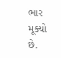ભાર મૂક્યો છે.